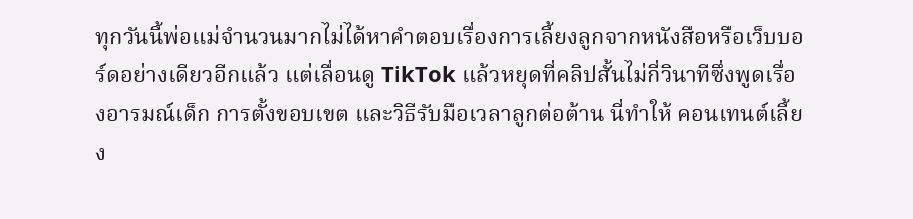ทุกวันนี้พ่อแม่จำนวนมากไม่ได้หาคำตอบเรื่องการเลี้ยงลูกจากหนังสือหรือเว็บบอร์ดอย่างเดียวอีกแล้ว แต่เลื่อนดู TikTok แล้วหยุดที่คลิปสั้นไม่กี่วินาทีซึ่งพูดเรื่องอารมณ์เด็ก การตั้งขอบเขต และวิธีรับมือเวลาลูกต่อต้าน นี่ทำให้ คอนเทนต์เลี้ยง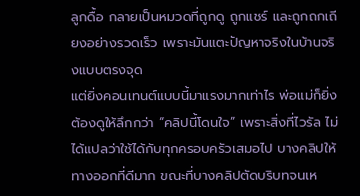ลูกดื้อ กลายเป็นหมวดที่ถูกดู ถูกแชร์ และถูกถกเถียงอย่างรวดเร็ว เพราะมันแตะปัญหาจริงในบ้านจริงแบบตรงจุด
แต่ยิ่งคอนเทนต์แบบนี้มาแรงมากเท่าไร พ่อแม่ก็ยิ่งต้องดูให้ลึกกว่า “คลิปนี้โดนใจ” เพราะสิ่งที่ไวรัล ไม่ได้แปลว่าใช้ได้กับทุกครอบครัวเสมอไป บางคลิปให้ทางออกที่ดีมาก ขณะที่บางคลิปตัดบริบทจนเห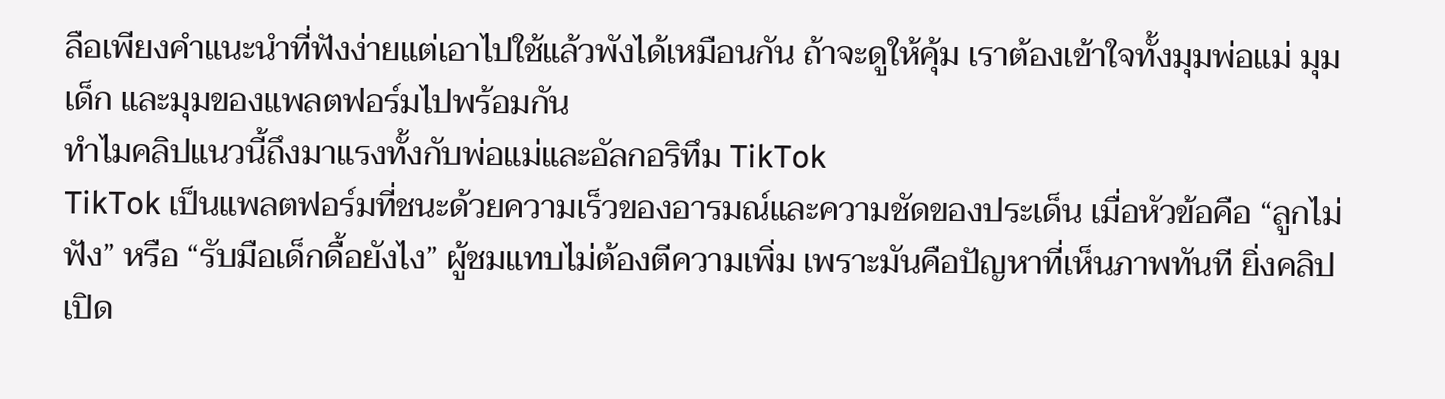ลือเพียงคำแนะนำที่ฟังง่ายแต่เอาไปใช้แล้วพังได้เหมือนกัน ถ้าจะดูให้คุ้ม เราต้องเข้าใจทั้งมุมพ่อแม่ มุมเด็ก และมุมของแพลตฟอร์มไปพร้อมกัน
ทำไมคลิปแนวนี้ถึงมาแรงทั้งกับพ่อแม่และอัลกอริทึม TikTok
TikTok เป็นแพลตฟอร์มที่ชนะด้วยความเร็วของอารมณ์และความชัดของประเด็น เมื่อหัวข้อคือ “ลูกไม่ฟัง” หรือ “รับมือเด็กดื้อยังไง” ผู้ชมแทบไม่ต้องตีความเพิ่ม เพราะมันคือปัญหาที่เห็นภาพทันที ยิ่งคลิปเปิด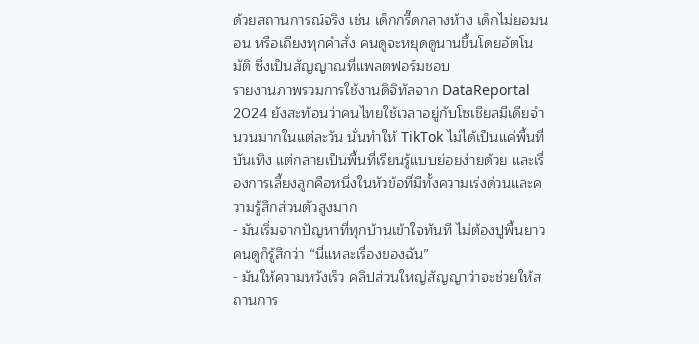ด้วยสถานการณ์จริง เช่น เด็กกรี๊ดกลางห้าง เด็กไม่ยอมนอน หรือเถียงทุกคำสั่ง คนดูจะหยุดดูนานขึ้นโดยอัตโนมัติ ซึ่งเป็นสัญญาณที่แพลตฟอร์มชอบ
รายงานภาพรวมการใช้งานดิจิทัลจาก DataReportal 2024 ยังสะท้อนว่าคนไทยใช้เวลาอยู่กับโซเชียลมีเดียจำนวนมากในแต่ละวัน นั่นทำให้ TikTok ไม่ได้เป็นแค่พื้นที่บันเทิง แต่กลายเป็นพื้นที่เรียนรู้แบบย่อยง่ายด้วย และเรื่องการเลี้ยงลูกคือหนึ่งในหัวข้อที่มีทั้งความเร่งด่วนและความรู้สึกส่วนตัวสูงมาก
- มันเริ่มจากปัญหาที่ทุกบ้านเข้าใจทันที ไม่ต้องปูพื้นยาว คนดูก็รู้สึกว่า “นี่แหละเรื่องของฉัน”
- มันให้ความหวังเร็ว คลิปส่วนใหญ่สัญญาว่าจะช่วยให้สถานการ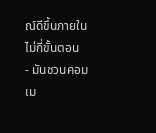ณ์ดีขึ้นภายในไม่กี่ขั้นตอน
- มันชวนคอมเม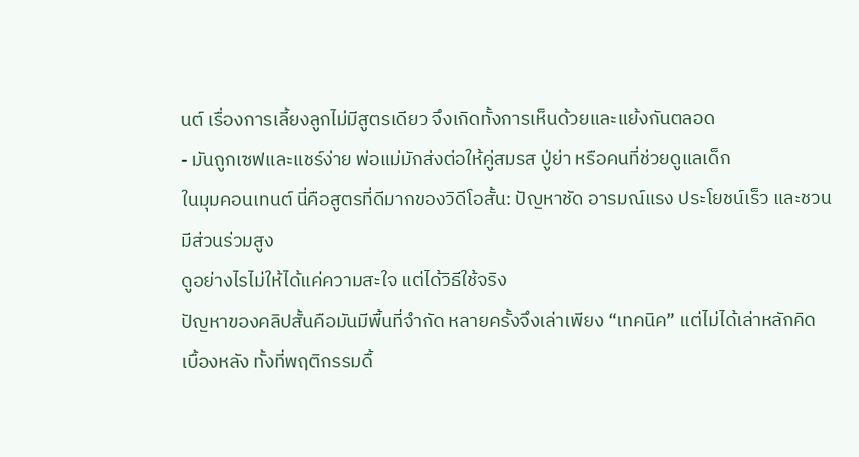นต์ เรื่องการเลี้ยงลูกไม่มีสูตรเดียว จึงเกิดทั้งการเห็นด้วยและแย้งกันตลอด
- มันถูกเซฟและแชร์ง่าย พ่อแม่มักส่งต่อให้คู่สมรส ปู่ย่า หรือคนที่ช่วยดูแลเด็ก
ในมุมคอนเทนต์ นี่คือสูตรที่ดีมากของวิดีโอสั้น: ปัญหาชัด อารมณ์แรง ประโยชน์เร็ว และชวนมีส่วนร่วมสูง
ดูอย่างไรไม่ให้ได้แค่ความสะใจ แต่ได้วิธีใช้จริง
ปัญหาของคลิปสั้นคือมันมีพื้นที่จำกัด หลายครั้งจึงเล่าเพียง “เทคนิค” แต่ไม่ได้เล่าหลักคิดเบื้องหลัง ทั้งที่พฤติกรรมดื้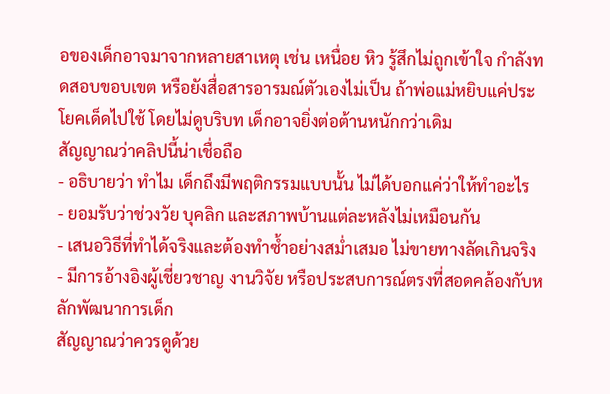อของเด็กอาจมาจากหลายสาเหตุ เช่น เหนื่อย หิว รู้สึกไม่ถูกเข้าใจ กำลังทดสอบขอบเขต หรือยังสื่อสารอารมณ์ตัวเองไม่เป็น ถ้าพ่อแม่หยิบแค่ประโยคเด็ดไปใช้ โดยไม่ดูบริบท เด็กอาจยิ่งต่อต้านหนักกว่าเดิม
สัญญาณว่าคลิปนี้น่าเชื่อถือ
- อธิบายว่า ทำไม เด็กถึงมีพฤติกรรมแบบนั้น ไม่ได้บอกแค่ว่าให้ทำอะไร
- ยอมรับว่าช่วงวัย บุคลิก และสภาพบ้านแต่ละหลังไม่เหมือนกัน
- เสนอวิธีที่ทำได้จริงและต้องทำซ้ำอย่างสม่ำเสมอ ไม่ขายทางลัดเกินจริง
- มีการอ้างอิงผู้เชี่ยวชาญ งานวิจัย หรือประสบการณ์ตรงที่สอดคล้องกับหลักพัฒนาการเด็ก
สัญญาณว่าควรดูด้วย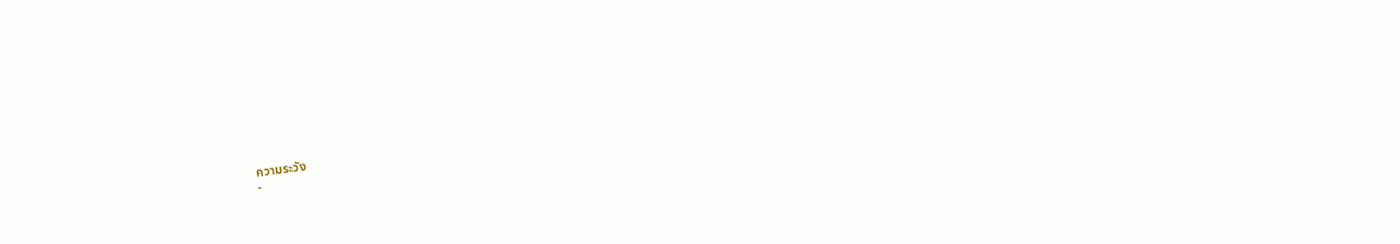ความระวัง
-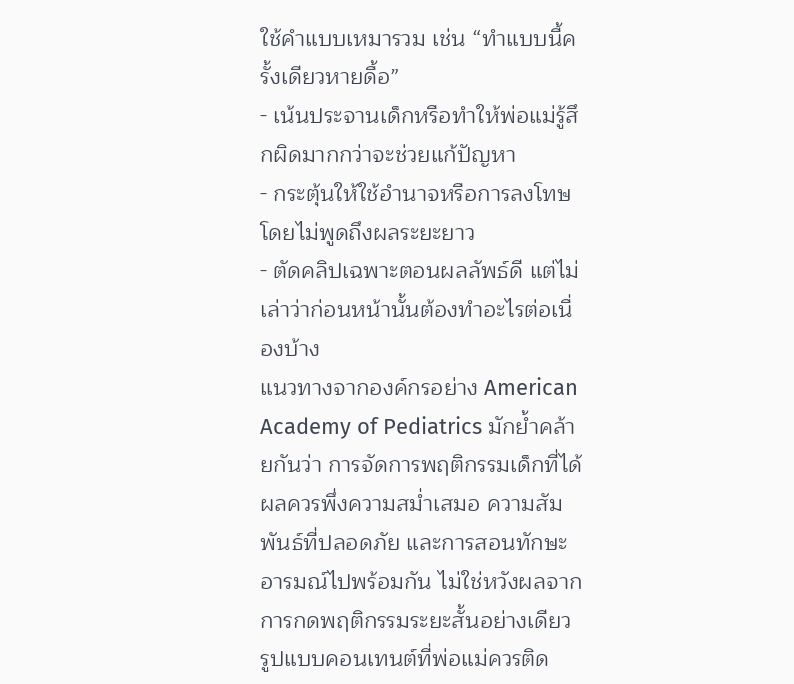ใช้คำแบบเหมารวม เช่น “ทำแบบนี้ครั้งเดียวหายดื้อ”
- เน้นประจานเด็กหรือทำให้พ่อแม่รู้สึกผิดมากกว่าจะช่วยแก้ปัญหา
- กระตุ้นให้ใช้อำนาจหรือการลงโทษโดยไม่พูดถึงผลระยะยาว
- ตัดคลิปเฉพาะตอนผลลัพธ์ดี แต่ไม่เล่าว่าก่อนหน้านั้นต้องทำอะไรต่อเนื่องบ้าง
แนวทางจากองค์กรอย่าง American Academy of Pediatrics มักย้ำคล้ายกันว่า การจัดการพฤติกรรมเด็กที่ได้ผลควรพึ่งความสม่ำเสมอ ความสัมพันธ์ที่ปลอดภัย และการสอนทักษะอารมณ์ไปพร้อมกัน ไม่ใช่หวังผลจากการกดพฤติกรรมระยะสั้นอย่างเดียว
รูปแบบคอนเทนต์ที่พ่อแม่ควรติด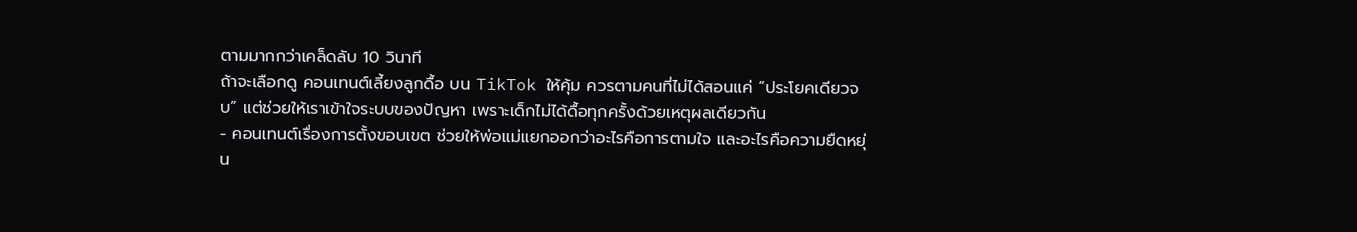ตามมากกว่าเคล็ดลับ 10 วินาที
ถ้าจะเลือกดู คอนเทนต์เลี้ยงลูกดื้อ บน TikTok ให้คุ้ม ควรตามคนที่ไม่ได้สอนแค่ “ประโยคเดียวจบ” แต่ช่วยให้เราเข้าใจระบบของปัญหา เพราะเด็กไม่ได้ดื้อทุกครั้งด้วยเหตุผลเดียวกัน
- คอนเทนต์เรื่องการตั้งขอบเขต ช่วยให้พ่อแม่แยกออกว่าอะไรคือการตามใจ และอะไรคือความยืดหยุ่น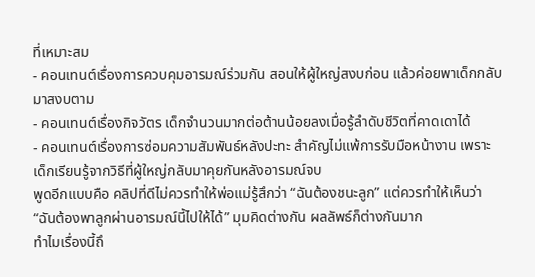ที่เหมาะสม
- คอนเทนต์เรื่องการควบคุมอารมณ์ร่วมกัน สอนให้ผู้ใหญ่สงบก่อน แล้วค่อยพาเด็กกลับมาสงบตาม
- คอนเทนต์เรื่องกิจวัตร เด็กจำนวนมากต่อต้านน้อยลงเมื่อรู้ลำดับชีวิตที่คาดเดาได้
- คอนเทนต์เรื่องการซ่อมความสัมพันธ์หลังปะทะ สำคัญไม่แพ้การรับมือหน้างาน เพราะเด็กเรียนรู้จากวิธีที่ผู้ใหญ่กลับมาคุยกันหลังอารมณ์จบ
พูดอีกแบบคือ คลิปที่ดีไม่ควรทำให้พ่อแม่รู้สึกว่า “ฉันต้องชนะลูก” แต่ควรทำให้เห็นว่า “ฉันต้องพาลูกผ่านอารมณ์นี้ไปให้ได้” มุมคิดต่างกัน ผลลัพธ์ก็ต่างกันมาก
ทำไมเรื่องนี้ถึ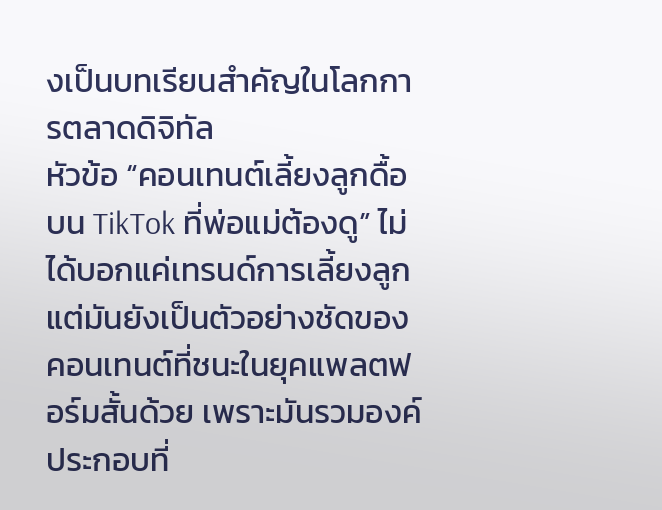งเป็นบทเรียนสำคัญในโลกการตลาดดิจิทัล
หัวข้อ “คอนเทนต์เลี้ยงลูกดื้อบน TikTok ที่พ่อแม่ต้องดู” ไม่ได้บอกแค่เทรนด์การเลี้ยงลูก แต่มันยังเป็นตัวอย่างชัดของคอนเทนต์ที่ชนะในยุคแพลตฟอร์มสั้นด้วย เพราะมันรวมองค์ประกอบที่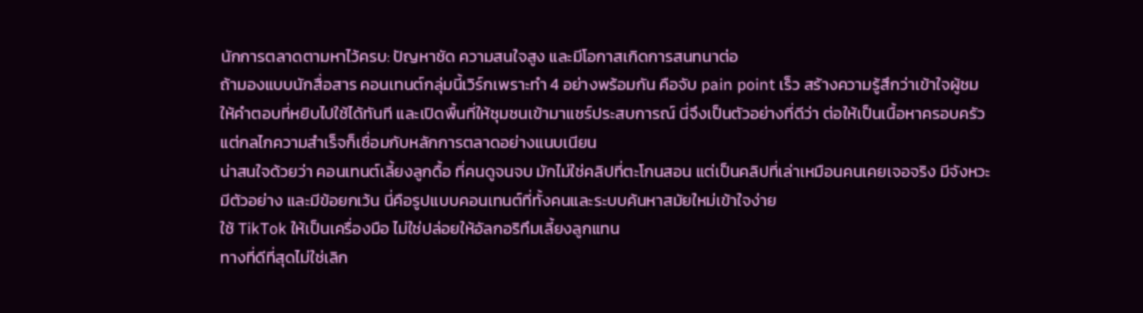นักการตลาดตามหาไว้ครบ: ปัญหาชัด ความสนใจสูง และมีโอกาสเกิดการสนทนาต่อ
ถ้ามองแบบนักสื่อสาร คอนเทนต์กลุ่มนี้เวิร์กเพราะทำ 4 อย่างพร้อมกัน คือจับ pain point เร็ว สร้างความรู้สึกว่าเข้าใจผู้ชม ให้คำตอบที่หยิบไปใช้ได้ทันที และเปิดพื้นที่ให้ชุมชนเข้ามาแชร์ประสบการณ์ นี่จึงเป็นตัวอย่างที่ดีว่า ต่อให้เป็นเนื้อหาครอบครัว แต่กลไกความสำเร็จก็เชื่อมกับหลักการตลาดอย่างแนบเนียน
น่าสนใจด้วยว่า คอนเทนต์เลี้ยงลูกดื้อ ที่คนดูจนจบ มักไม่ใช่คลิปที่ตะโกนสอน แต่เป็นคลิปที่เล่าเหมือนคนเคยเจอจริง มีจังหวะ มีตัวอย่าง และมีข้อยกเว้น นี่คือรูปแบบคอนเทนต์ที่ทั้งคนและระบบค้นหาสมัยใหม่เข้าใจง่าย
ใช้ TikTok ให้เป็นเครื่องมือ ไม่ใช่ปล่อยให้อัลกอริทึมเลี้ยงลูกแทน
ทางที่ดีที่สุดไม่ใช่เลิก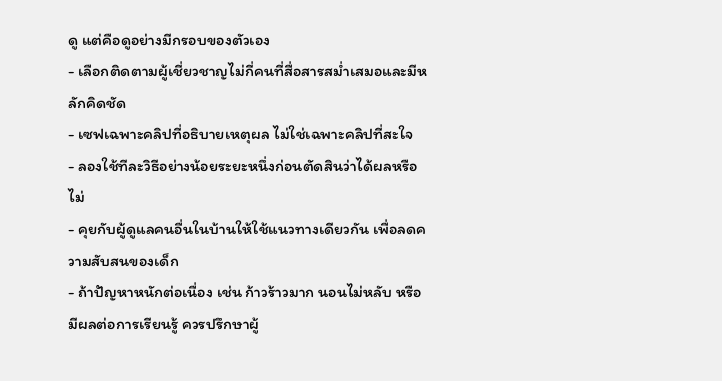ดู แต่คือดูอย่างมีกรอบของตัวเอง
- เลือกติดตามผู้เชี่ยวชาญไม่กี่คนที่สื่อสารสม่ำเสมอและมีหลักคิดชัด
- เซฟเฉพาะคลิปที่อธิบายเหตุผล ไม่ใช่เฉพาะคลิปที่สะใจ
- ลองใช้ทีละวิธีอย่างน้อยระยะหนึ่งก่อนตัดสินว่าได้ผลหรือไม่
- คุยกับผู้ดูแลคนอื่นในบ้านให้ใช้แนวทางเดียวกัน เพื่อลดความสับสนของเด็ก
- ถ้าปัญหาหนักต่อเนื่อง เช่น ก้าวร้าวมาก นอนไม่หลับ หรือมีผลต่อการเรียนรู้ ควรปรึกษาผู้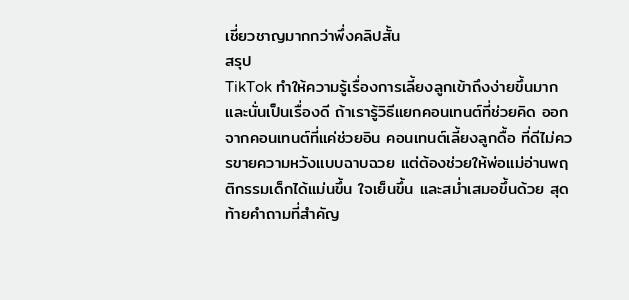เชี่ยวชาญมากกว่าพึ่งคลิปสั้น
สรุป
TikTok ทำให้ความรู้เรื่องการเลี้ยงลูกเข้าถึงง่ายขึ้นมาก และนั่นเป็นเรื่องดี ถ้าเรารู้วิธีแยกคอนเทนต์ที่ช่วยคิด ออกจากคอนเทนต์ที่แค่ช่วยอิน คอนเทนต์เลี้ยงลูกดื้อ ที่ดีไม่ควรขายความหวังแบบฉาบฉวย แต่ต้องช่วยให้พ่อแม่อ่านพฤติกรรมเด็กได้แม่นขึ้น ใจเย็นขึ้น และสม่ำเสมอขึ้นด้วย สุดท้ายคำถามที่สำคัญ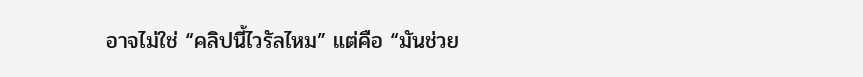อาจไม่ใช่ “คลิปนี้ไวรัลไหม” แต่คือ “มันช่วย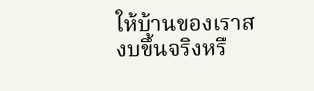ให้บ้านของเราสงบขึ้นจริงหรื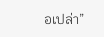อเปล่า”